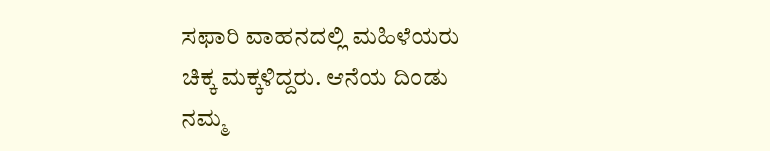ಸಫಾರಿ ವಾಹನದಲ್ಲಿ ಮಹಿಳೆಯರು ಚಿಕ್ಕ ಮಕ್ಕಳಿದ್ದರು. ಆನೆಯ ದಿಂಡು ನಮ್ಮ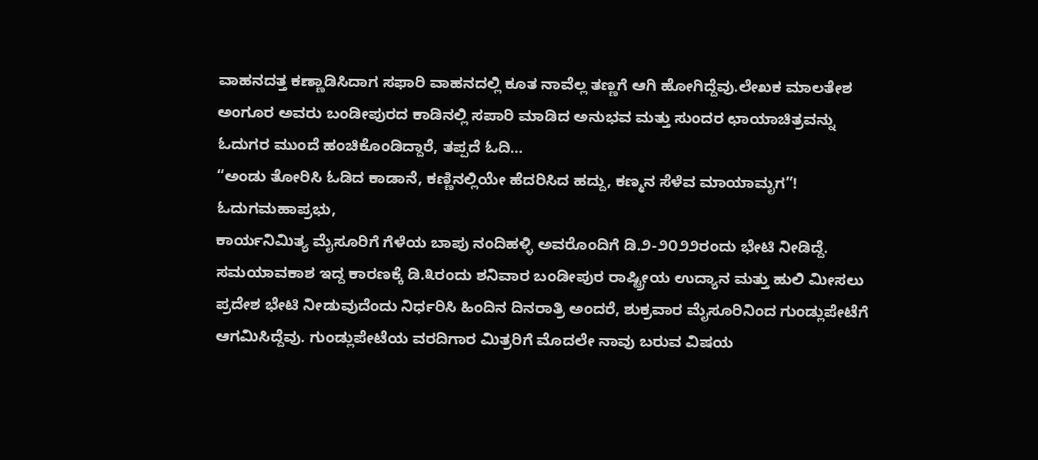ವಾಹನದತ್ತ ಕಣ್ಣಾಡಿಸಿದಾಗ ಸಫಾರಿ ವಾಹನದಲ್ಲಿ ಕೂತ ನಾವೆಲ್ಲ ತಣ್ಣಗೆ ಆಗಿ ಹೋಗಿದ್ದೆವು.ಲೇಖಕ ಮಾಲತೇಶ ಅಂಗೂರ ಅವರು ಬಂಡೀಪುರದ ಕಾಡಿನಲ್ಲಿ ಸಪಾರಿ ಮಾಡಿದ ಅನುಭವ ಮತ್ತು ಸುಂದರ ಛಾಯಾಚಿತ್ರವನ್ನು ಓದುಗರ ಮುಂದೆ ಹಂಚಿಕೊಂಡಿದ್ದಾರೆ, ತಪ್ಪದೆ ಓದಿ…
“ಅಂಡು ತೋರಿಸಿ ಓಡಿದ ಕಾಡಾನೆ, ಕಣ್ಣಿನಲ್ಲಿಯೇ ಹೆದರಿಸಿದ ಹದ್ದು, ಕಣ್ಮನ ಸೆಳೆವ ಮಾಯಾಮೃಗ”!
ಓದುಗಮಹಾಪ್ರಭು,
ಕಾರ್ಯನಿಮಿತ್ಯ ಮೈಸೂರಿಗೆ ಗೆಳೆಯ ಬಾಪು ನಂದಿಹಳ್ಳಿ ಅವರೊಂದಿಗೆ ಡಿ.೨-೨೦೨೨ರಂದು ಭೇಟಿ ನೀಡಿದ್ದೆ. ಸಮಯಾವಕಾಶ ಇದ್ದ ಕಾರಣಕ್ಕೆ ಡಿ.೩ರಂದು ಶನಿವಾರ ಬಂಡೀಪುರ ರಾಷ್ಟ್ರೀಯ ಉದ್ಯಾನ ಮತ್ತು ಹುಲಿ ಮೀಸಲು ಪ್ರದೇಶ ಭೇಟಿ ನೀಡುವುದೆಂದು ನಿರ್ಧರಿಸಿ ಹಿಂದಿನ ದಿನರಾತ್ರಿ ಅಂದರೆ, ಶುಕ್ರವಾರ ಮೈಸೂರಿನಿಂದ ಗುಂಡ್ಲುಪೇಟೆಗೆ ಆಗಮಿಸಿದ್ದೆವು. ಗುಂಡ್ಲುಪೇಟೆಯ ವರದಿಗಾರ ಮಿತ್ರರಿಗೆ ಮೊದಲೇ ನಾವು ಬರುವ ವಿಷಯ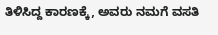ತಿಳಿಸಿದ್ದ ಕಾರಣಕ್ಕೆ, ಅವರು ನಮಗೆ ವಸತಿ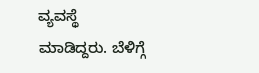ವ್ಯವಸ್ಥೆ ಮಾಡಿದ್ದರು. ಬೆಳಿಗ್ಗೆ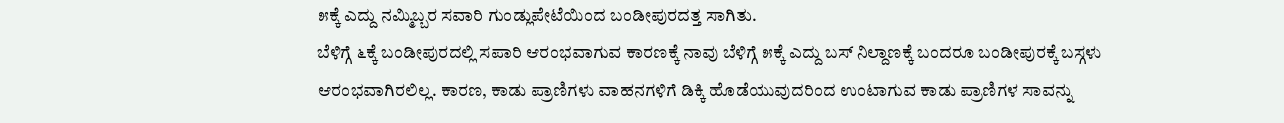೫ಕ್ಕೆ ಎದ್ದು ನಮ್ಮಿಬ್ಬರ ಸವಾರಿ ಗುಂಡ್ಲುಪೇಟೆಯಿಂದ ಬಂಡೀಪುರದತ್ತ ಸಾಗಿತು.
ಬೆಳಿಗ್ಗೆ ೬ಕ್ಕೆ ಬಂಡೀಪುರದಲ್ಲಿ ಸಪಾರಿ ಆರಂಭವಾಗುವ ಕಾರಣಕ್ಕೆ ನಾವು ಬೆಳಿಗ್ಗೆ ೫ಕ್ಕೆ ಎದ್ದು ಬಸ್ ನಿಲ್ದಾಣಕ್ಕೆ ಬಂದರೂ ಬಂಡೀಪುರಕ್ಕೆ ಬಸ್ಗಳು ಆರಂಭವಾಗಿರಲಿಲ್ಲ. ಕಾರಣ, ಕಾಡು ಪ್ರಾಣಿಗಳು ವಾಹನಗಳಿಗೆ ಡಿಕ್ಕಿ ಹೊಡೆಯುವುದರಿಂದ ಉಂಟಾಗುವ ಕಾಡು ಪ್ರಾಣಿಗಳ ಸಾವನ್ನು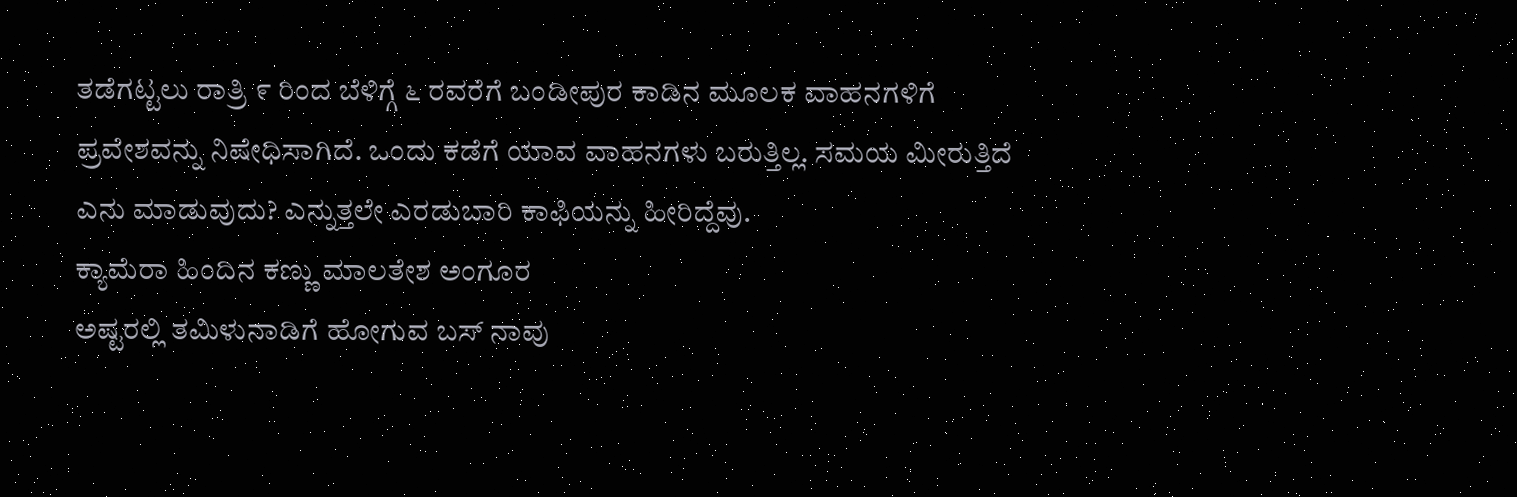ತಡೆಗಟ್ಟಲು ರಾತ್ರಿ ೯ ರಿಂದ ಬೆಳಿಗ್ಗೆ ೬ ರವರೆಗೆ ಬಂಡೀಪುರ ಕಾಡಿನ ಮೂಲಕ ವಾಹನಗಳಿಗೆ ಪ್ರವೇಶವನ್ನು ನಿಷೇಧಿಸಾಗಿದೆ. ಒಂದು ಕಡೆಗೆ ಯಾವ ವಾಹನಗಳು ಬರುತ್ತಿಲ್ಲ. ಸಮಯ ಮೀರುತ್ತಿದೆ ಎನು ಮಾಡುವುದು? ಎನ್ನುತ್ತಲೇ ಎರಡುಬಾರಿ ಕಾಫಿಯನ್ನು ಹೀರಿದ್ದೆವು.
ಕ್ಯಾಮೆರಾ ಹಿಂದಿನ ಕಣ್ಣು ಮಾಲತೇಶ ಅಂಗೂರ
ಅಷ್ಟರಲ್ಲಿ ತಮಿಳುನಾಡಿಗೆ ಹೋಗುವ ಬಸ್ ನಾವು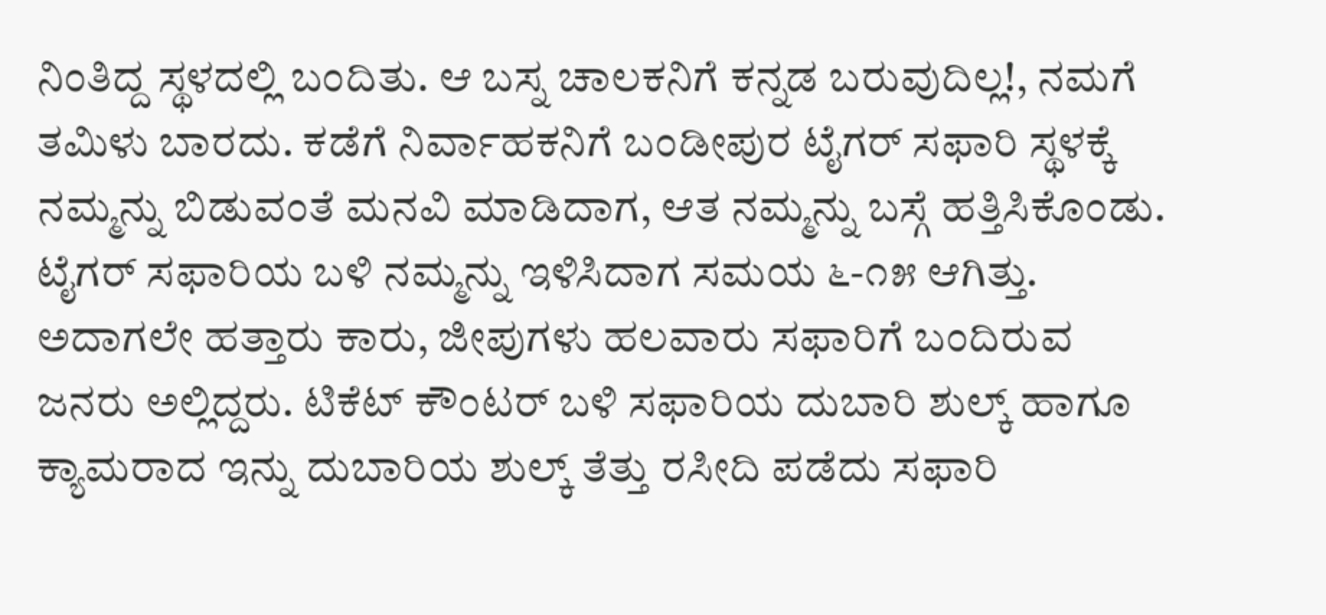ನಿಂತಿದ್ದ ಸ್ಥಳದಲ್ಲಿ ಬಂದಿತು. ಆ ಬಸ್ನ ಚಾಲಕನಿಗೆ ಕನ್ನಡ ಬರುವುದಿಲ್ಲ!, ನಮಗೆ ತಮಿಳು ಬಾರದು. ಕಡೆಗೆ ನಿರ್ವಾಹಕನಿಗೆ ಬಂಡೀಪುರ ಟೈಗರ್ ಸಫಾರಿ ಸ್ಥಳಕ್ಕೆ ನಮ್ಮನ್ನು ಬಿಡುವಂತೆ ಮನವಿ ಮಾಡಿದಾಗ, ಆತ ನಮ್ಮನ್ನು ಬಸ್ಗೆ ಹತ್ತಿಸಿಕೊಂಡು. ಟೈಗರ್ ಸಫಾರಿಯ ಬಳಿ ನಮ್ಮನ್ನು ಇಳಿಸಿದಾಗ ಸಮಯ ೬-೧೫ ಆಗಿತ್ತು. ಅದಾಗಲೇ ಹತ್ತಾರು ಕಾರು, ಜೀಪುಗಳು ಹಲವಾರು ಸಫಾರಿಗೆ ಬಂದಿರುವ ಜನರು ಅಲ್ಲಿದ್ದರು. ಟಿಕೆಟ್ ಕೌಂಟರ್ ಬಳಿ ಸಫಾರಿಯ ದುಬಾರಿ ಶುಲ್ಕ್ ಹಾಗೂ ಕ್ಯಾಮರಾದ ಇನ್ನು ದುಬಾರಿಯ ಶುಲ್ಕ್ ತೆತ್ತು ರಸೀದಿ ಪಡೆದು ಸಫಾರಿ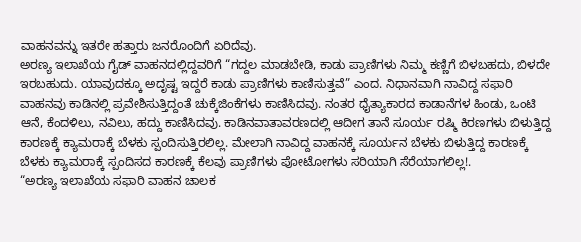ವಾಹನವನ್ನು ಇತರೇ ಹತ್ತಾರು ಜನರೊಂದಿಗೆ ಏರಿದೆವು.
ಅರಣ್ಯ ಇಲಾಖೆಯ ಗೈಡ್ ವಾಹನದಲ್ಲಿದ್ದವರಿಗೆ “ಗದ್ದಲ ಮಾಡಬೇಡಿ, ಕಾಡು ಪ್ರಾಣಿಗಳು ನಿಮ್ಮ ಕಣ್ಣಿಗೆ ಬಿಳಬಹದು, ಬಿಳದೇ ಇರಬಹುದು. ಯಾವುದಕ್ಕೂ ಅದೃಷ್ಟ ಇದ್ದರೆ ಕಾಡು ಪ್ರಾಣಿಗಳು ಕಾಣಿಸುತ್ತವೆ” ಎಂದ. ನಿಧಾನವಾಗಿ ನಾವಿದ್ದ ಸಫಾರಿ ವಾಹನವು ಕಾಡಿನಲ್ಲಿ ಪ್ರವೇಶಿಸುತ್ತಿದ್ದಂತೆ ಚುಕ್ಕೆಜಿಂಕೆಗಳು ಕಾಣಿಸಿದವು. ನಂತರ ಧೈತ್ಯಾಕಾರದ ಕಾಡಾನೆಗಳ ಹಿಂಡು, ಒಂಟಿ ಆನೆ, ಕೆಂದಳಿಲು, ನವಿಲು, ಹದ್ದು ಕಾಣಿಸಿದವು. ಕಾಡಿನವಾತಾವರಣದಲ್ಲಿ ಆದೀಗ ತಾನೆ ಸೂರ್ಯ ರಷ್ಮಿ ಕಿರಣಗಳು ಬಿಳುತ್ತಿದ್ದ ಕಾರಣಕ್ಕೆ ಕ್ಯಾಮರಾಕ್ಕೆ ಬೆಳಕು ಸ್ಪಂದಿಸುತ್ತಿರಲಿಲ್ಲ. ಮೇಲಾಗಿ ನಾವಿದ್ದ ವಾಹನಕ್ಕೆ ಸೂರ್ಯನ ಬೆಳಕು ಬಿಳುತ್ತಿದ್ದ ಕಾರಣಕ್ಕೆ ಬೆಳಕು ಕ್ಯಾಮರಾಕ್ಕೆ ಸ್ಪಂದಿಸದ ಕಾರಣಕ್ಕೆ ಕೆಲವು ಪ್ರಾಣಿಗಳು ಪೋಟೋಗಳು ಸರಿಯಾಗಿ ಸೆರೆಯಾಗಲಿಲ್ಲ!.
“ಅರಣ್ಯ ಇಲಾಖೆಯ ಸಫಾರಿ ವಾಹನ ಚಾಲಕ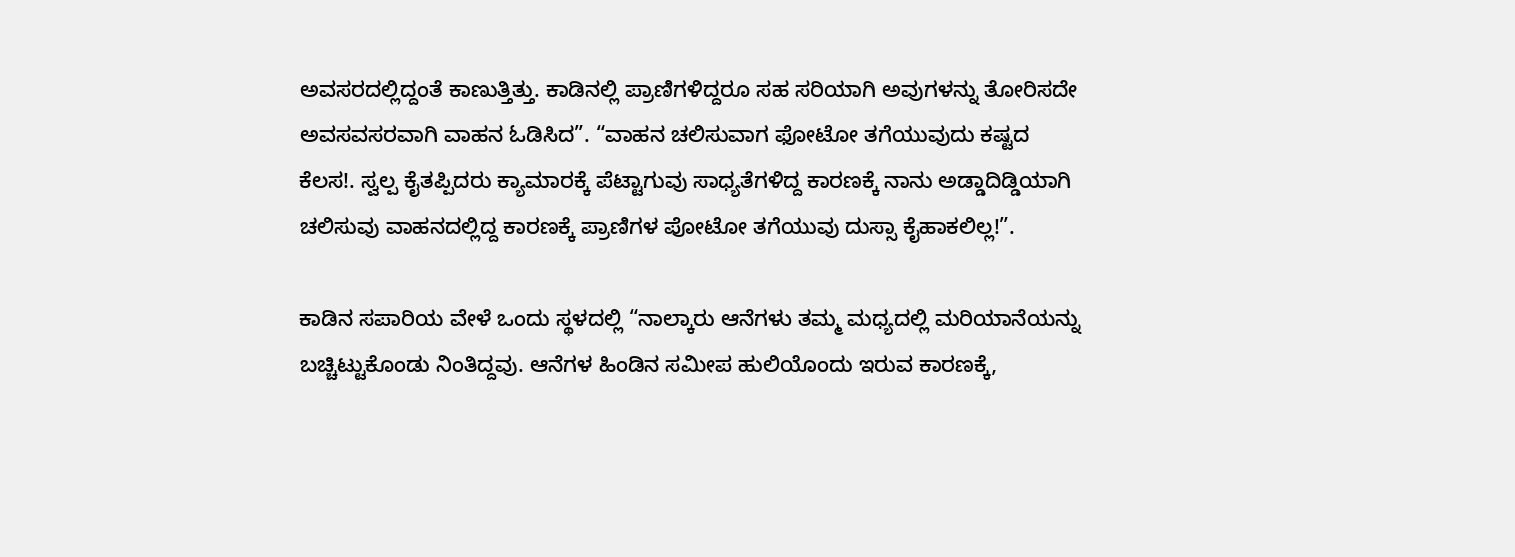ಅವಸರದಲ್ಲಿದ್ದಂತೆ ಕಾಣುತ್ತಿತ್ತು. ಕಾಡಿನಲ್ಲಿ ಪ್ರಾಣಿಗಳಿದ್ದರೂ ಸಹ ಸರಿಯಾಗಿ ಅವುಗಳನ್ನು ತೋರಿಸದೇ ಅವಸವಸರವಾಗಿ ವಾಹನ ಓಡಿಸಿದ”. “ವಾಹನ ಚಲಿಸುವಾಗ ಫೋಟೋ ತಗೆಯುವುದು ಕಷ್ಟದ ಕೆಲಸ!. ಸ್ವಲ್ಪ ಕೈತಪ್ಪಿದರು ಕ್ಯಾಮಾರಕ್ಕೆ ಪೆಟ್ಟಾಗುವು ಸಾಧ್ಯತೆಗಳಿದ್ದ ಕಾರಣಕ್ಕೆ ನಾನು ಅಡ್ಡಾದಿಡ್ಡಿಯಾಗಿ ಚಲಿಸುವು ವಾಹನದಲ್ಲಿದ್ದ ಕಾರಣಕ್ಕೆ ಪ್ರಾಣಿಗಳ ಪೋಟೋ ತಗೆಯುವು ದುಸ್ಸಾ ಕೈಹಾಕಲಿಲ್ಲ!”.

ಕಾಡಿನ ಸಪಾರಿಯ ವೇಳೆ ಒಂದು ಸ್ಥಳದಲ್ಲಿ “ನಾಲ್ಕಾರು ಆನೆಗಳು ತಮ್ಮ ಮಧ್ಯದಲ್ಲಿ ಮರಿಯಾನೆಯನ್ನು ಬಚ್ಚಿಟ್ಟುಕೊಂಡು ನಿಂತಿದ್ದವು. ಆನೆಗಳ ಹಿಂಡಿನ ಸಮೀಪ ಹುಲಿಯೊಂದು ಇರುವ ಕಾರಣಕ್ಕೆ,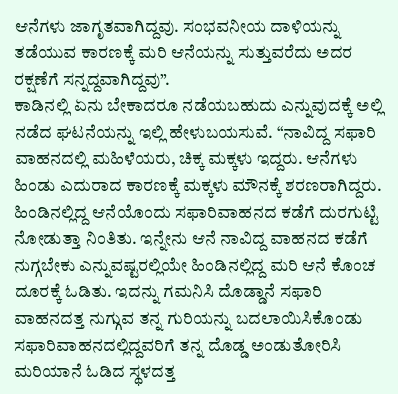ಆನೆಗಳು ಜಾಗೃತವಾಗಿದ್ದವು. ಸಂಭವನೀಯ ದಾಳಿಯನ್ನು ತಡೆಯುವ ಕಾರಣಕ್ಕೆ ಮರಿ ಆನೆಯನ್ನು ಸುತ್ತುವರೆದು ಅದರ ರಕ್ಷಣೆಗೆ ಸನ್ನದ್ದವಾಗಿದ್ದವು”.
ಕಾಡಿನಲ್ಲಿ ಏನು ಬೇಕಾದರೂ ನಡೆಯಬಹುದು ಎನ್ನುವುದಕ್ಕೆ ಅಲ್ಲಿ ನಡೆದ ಘಟನೆಯನ್ನು ಇಲ್ಲಿ ಹೇಳುಬಯಸುವೆ. “ನಾವಿದ್ದ ಸಫಾರಿ ವಾಹನದಲ್ಲಿ ಮಹಿಳೆಯರು, ಚಿಕ್ಕ ಮಕ್ಕಳು ಇದ್ದರು. ಆನೆಗಳು ಹಿಂಡು ಎದುರಾದ ಕಾರಣಕ್ಕೆ ಮಕ್ಕಳು ಮೌನಕ್ಕೆ ಶರಣರಾಗಿದ್ದರು. ಹಿಂಡಿನಲ್ಲಿದ್ದ ಆನೆಯೊಂದು ಸಫಾರಿವಾಹನದ ಕಡೆಗೆ ದುರಗುಟ್ಟಿ ನೋಡುತ್ತಾ ನಿಂತಿತು. ಇನ್ನೇನು ಆನೆ ನಾವಿದ್ದ ವಾಹನದ ಕಡೆಗೆ ನುಗ್ಗಬೇಕು ಎನ್ನುವಷ್ಟರಲ್ಲಿಯೇ ಹಿಂಡಿನಲ್ಲಿದ್ದ ಮರಿ ಆನೆ ಕೊಂಚ ದೂರಕ್ಕೆ ಓಡಿತು. ಇದನ್ನು ಗಮನಿಸಿ ದೊಡ್ಡಾನೆ ಸಫಾರಿ ವಾಹನದತ್ತ ನುಗ್ಗುವ ತನ್ನ ಗುರಿಯನ್ನು ಬದಲಾಯಿಸಿಕೊಂಡು ಸಫಾರಿವಾಹನದಲ್ಲಿದ್ದವರಿಗೆ ತನ್ನ ದೊಡ್ಡ ಅಂಡುತೋರಿಸಿ ಮರಿಯಾನೆ ಓಡಿದ ಸ್ಥಳದತ್ತ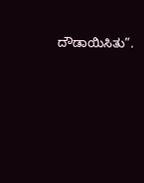ದೌಡಾಯಿಸಿತು”.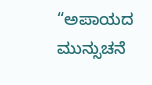“ಅಪಾಯದ ಮುನ್ಸುಚನೆ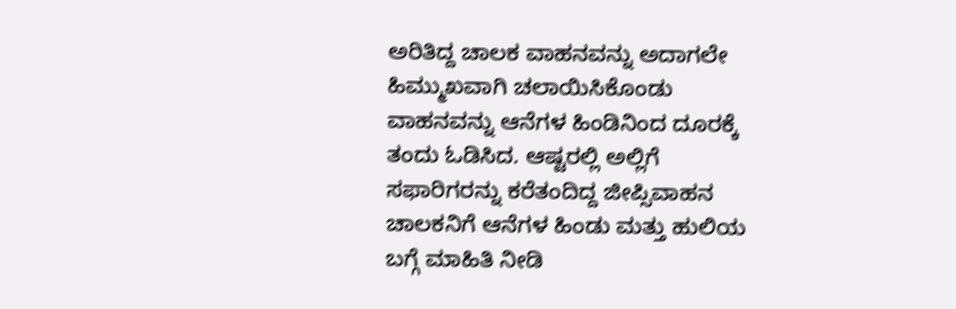ಅರಿತಿದ್ದ ಚಾಲಕ ವಾಹನವನ್ನು ಅದಾಗಲೇ ಹಿಮ್ಮುಖವಾಗಿ ಚಲಾಯಿಸಿಕೊಂಡು ವಾಹನವನ್ನು ಆನೆಗಳ ಹಿಂಡಿನಿಂದ ದೂರಕ್ಕೆ ತಂದು ಓಡಿಸಿದ. ಆಷ್ಟರಲ್ಲಿ ಅಲ್ಲಿಗೆ ಸಫಾರಿಗರನ್ನು ಕರೆತಂದಿದ್ದ ಜೀಪ್ಸಿವಾಹನ ಚಾಲಕನಿಗೆ ಆನೆಗಳ ಹಿಂಡು ಮತ್ತು ಹುಲಿಯ ಬಗ್ಗೆ ಮಾಹಿತಿ ನೀಡಿ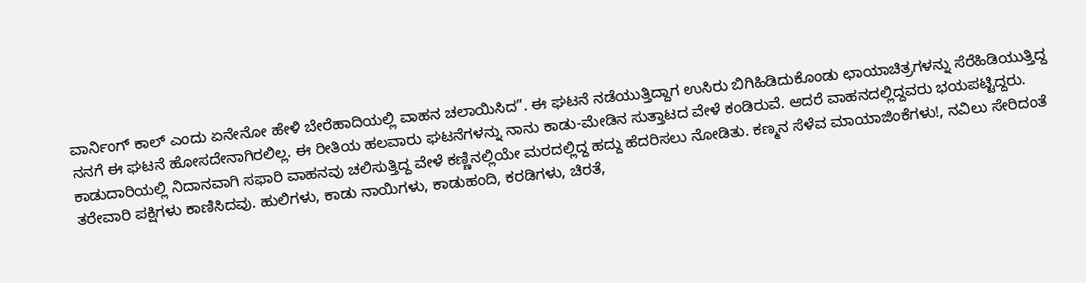ವಾರ್ನಿಂಗ್ ಕಾಲ್ ಎಂದು ಏನೇನೋ ಹೇಳಿ ಬೇರೆಹಾದಿಯಲ್ಲಿ ವಾಹನ ಚಲಾಯಿಸಿದ”. ಈ ಘಟನೆ ನಡೆಯುತ್ತಿದ್ದಾಗ ಉಸಿರು ಬಿಗಿಹಿಡಿದುಕೊಂಡು ಛಾಯಾಚಿತ್ರಗಳನ್ನು ಸೆರೆಹಿಡಿಯುತ್ತಿದ್ದ ನನಗೆ ಈ ಘಟನೆ ಹೋಸದೇನಾಗಿರಲಿಲ್ಲ. ಈ ರೀತಿಯ ಹಲವಾರು ಘಟನೆಗಳನ್ನು ನಾನು ಕಾಡು-ಮೇಡಿನ ಸುತ್ತಾಟದ ವೇಳೆ ಕಂಡಿರುವೆ. ಆದರೆ ವಾಹನದಲ್ಲಿದ್ದವರು ಭಯಪಟ್ಟಿದ್ದರು.
ಕಾಡುದಾರಿಯಲ್ಲಿ ನಿದಾನವಾಗಿ ಸಫಾರಿ ವಾಹನವು ಚಲಿಸುತ್ತಿದ್ದ ವೇಳೆ ಕಣ್ಣಿನಲ್ಲಿಯೇ ಮರದಲ್ಲಿದ್ದ ಹದ್ದು ಹೆದರಿಸಲು ನೋಡಿತು. ಕಣ್ಮನ ಸೆಳೆವ ಮಾಯಾಜಿಂಕೆಗಳು!, ನವಿಲು ಸೇರಿದಂತೆ ತರೇವಾರಿ ಪಕ್ಷಿಗಳು ಕಾಣಿಸಿದವು. ಹುಲಿಗಳು, ಕಾಡು ನಾಯಿಗಳು, ಕಾಡುಹಂದಿ, ಕರಡಿಗಳು, ಚಿರತೆ,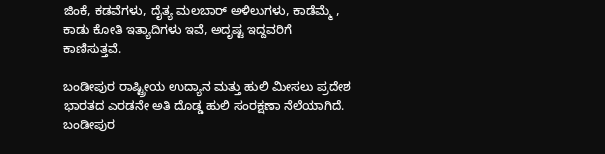ಜಿಂಕೆ, ಕಡವೆಗಳು, ದೈತ್ಯ ಮಲಬಾರ್ ಅಳಿಲುಗಳು, ಕಾಡೆಮ್ಮೆ , ಕಾಡು ಕೋತಿ ಇತ್ಯಾದಿಗಳು ಇವೆ, ಅದೃಷ್ಟ ಇದ್ದವರಿಗೆ ಕಾಣಿಸುತ್ತವೆ.

ಬಂಡೀಪುರ ರಾಷ್ಟ್ರೀಯ ಉದ್ಯಾನ ಮತ್ತು ಹುಲಿ ಮೀಸಲು ಪ್ರದೇಶ ಭಾರತದ ಎರಡನೇ ಅತಿ ದೊಡ್ಡ ಹುಲಿ ಸಂರಕ್ಷಣಾ ನೆಲೆಯಾಗಿದೆ. ಬಂಡೀಪುರ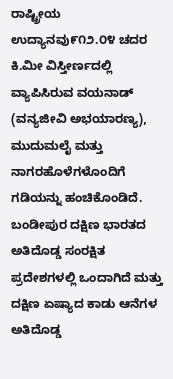ರಾಷ್ಟ್ರೀಯ ಉದ್ಯಾನವು೯೧೨.೦೪ ಚದರ ಕಿ.ಮೀ ವಿಸ್ತೀರ್ಣದಲ್ಲಿ ವ್ಯಾಪಿಸಿರುವ ವಯನಾಡ್ (ವನ್ಯಜೀವಿ ಅಭಯಾರಣ್ಯ), ಮುದುಮಲೈ ಮತ್ತು ನಾಗರಹೊಳೆಗಳೊಂದಿಗೆ ಗಡಿಯನ್ನು ಹಂಚಿಕೊಂಡಿದೆ.
ಬಂಡೀಪುರ ದಕ್ಷಿಣ ಭಾರತದ ಅತಿದೊಡ್ಡ ಸಂರಕ್ಷಿತ ಪ್ರದೇಶಗಳಲ್ಲಿ ಒಂದಾಗಿದೆ ಮತ್ತು ದಕ್ಷಿಣ ಏಷ್ಯಾದ ಕಾಡು ಆನೆಗಳ ಅತಿದೊಡ್ಡ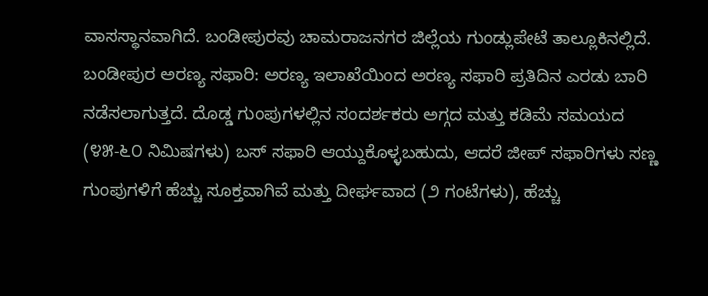ವಾಸಸ್ಥಾನವಾಗಿದೆ. ಬಂಡೀಪುರವು ಚಾಮರಾಜನಗರ ಜಿಲ್ಲೆಯ ಗುಂಡ್ಲುಪೇಟೆ ತಾಲ್ಲೂಕಿನಲ್ಲಿದೆ. ಬಂಡೀಪುರ ಅರಣ್ಯ ಸಫಾರಿ: ಅರಣ್ಯ ಇಲಾಖೆಯಿಂದ ಅರಣ್ಯ ಸಫಾರಿ ಪ್ರತಿದಿನ ಎರಡು ಬಾರಿ ನಡೆಸಲಾಗುತ್ತದೆ. ದೊಡ್ಡ ಗುಂಪುಗಳಲ್ಲಿನ ಸಂದರ್ಶಕರು ಅಗ್ಗದ ಮತ್ತು ಕಡಿಮೆ ಸಮಯದ (೪೫-೬೦ ನಿಮಿಷಗಳು) ಬಸ್ ಸಫಾರಿ ಆಯ್ದುಕೊಳ್ಳಬಹುದು, ಆದರೆ ಜೀಪ್ ಸಫಾರಿಗಳು ಸಣ್ಣ ಗುಂಪುಗಳಿಗೆ ಹೆಚ್ಚು ಸೂಕ್ತವಾಗಿವೆ ಮತ್ತು ದೀರ್ಘವಾದ (೨ ಗಂಟೆಗಳು), ಹೆಚ್ಚು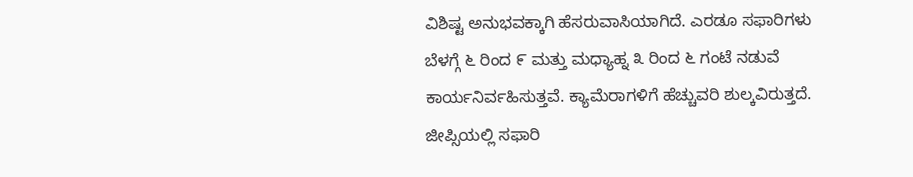ವಿಶಿಷ್ಟ ಅನುಭವಕ್ಕಾಗಿ ಹೆಸರುವಾಸಿಯಾಗಿದೆ. ಎರಡೂ ಸಫಾರಿಗಳು ಬೆಳಗ್ಗೆ ೬ ರಿಂದ ೯ ಮತ್ತು ಮಧ್ಯಾಹ್ನ ೩ ರಿಂದ ೬ ಗಂಟೆ ನಡುವೆ ಕಾರ್ಯನಿರ್ವಹಿಸುತ್ತವೆ. ಕ್ಯಾಮೆರಾಗಳಿಗೆ ಹೆಚ್ಚುವರಿ ಶುಲ್ಕವಿರುತ್ತದೆ.
ಜೀಪ್ಸಿಯಲ್ಲಿ ಸಫಾರಿ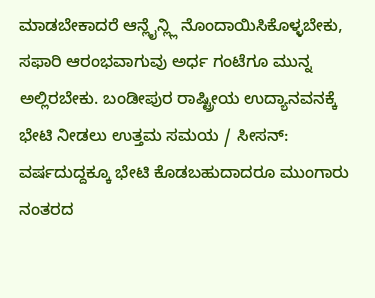ಮಾಡಬೇಕಾದರೆ ಆನ್ಲೈನ್ಲ್ಲಿ ನೊಂದಾಯಿಸಿಕೊಳ್ಳಬೇಕು, ಸಫಾರಿ ಆರಂಭವಾಗುವು ಅರ್ಧ ಗಂಟೆಗೂ ಮುನ್ನ ಅಲ್ಲಿರಬೇಕು. ಬಂಡೀಪುರ ರಾಷ್ಟ್ರೀಯ ಉದ್ಯಾನವನಕ್ಕೆ ಭೇಟಿ ನೀಡಲು ಉತ್ತಮ ಸಮಯ / ಸೀಸನ್: ವರ್ಷದುದ್ದಕ್ಕೂ ಭೇಟಿ ಕೊಡಬಹುದಾದರೂ ಮುಂಗಾರು ನಂತರದ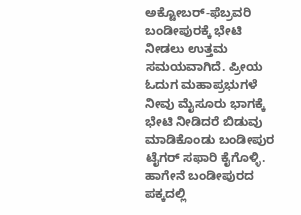ಅಕ್ಟೋಬರ್-ಫೆಬ್ರವರಿ ಬಂಡೀಪುರಕ್ಕೆ ಭೇಟಿ ನೀಡಲು ಉತ್ತಮ ಸಮಯವಾಗಿದೆ. ಪ್ರೀಯ ಓದುಗ ಮಹಾಪ್ರಭುಗಳೆ ನೀವು ಮೈಸೂರು ಭಾಗಕ್ಕೆ ಭೇಟಿ ನೀಡಿದರೆ ಬಿಡುವು ಮಾಡಿಕೊಂಡು ಬಂಡೀಪುರ ಟೈಗರ್ ಸಫಾರಿ ಕೈಗೊಳ್ಳಿ. ಹಾಗೇನೆ ಬಂಡೀಪುರದ ಪಕ್ಕದಲ್ಲಿ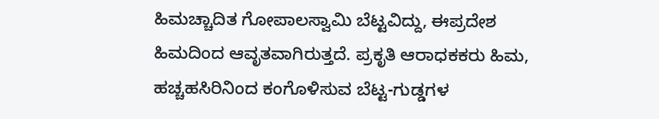ಹಿಮಚ್ಚಾದಿತ ಗೋಪಾಲಸ್ವಾಮಿ ಬೆಟ್ಟವಿದ್ದು, ಈಪ್ರದೇಶ ಹಿಮದಿಂದ ಆವೃತವಾಗಿರುತ್ತದೆ. ಪ್ರಕೃತಿ ಆರಾಧಕಕರು ಹಿಮ, ಹಚ್ಚಹಸಿರಿನಿಂದ ಕಂಗೊಳಿಸುವ ಬೆಟ್ಟ-ಗುಡ್ಡಗಳ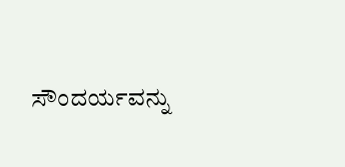ಸೌಂದರ್ಯವನ್ನು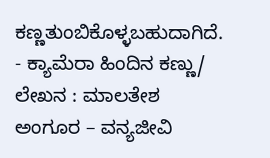ಕಣ್ಣತುಂಬಿಕೊಳ್ಳಬಹುದಾಗಿದೆ.
- ಕ್ಯಾಮೆರಾ ಹಿಂದಿನ ಕಣ್ಣು/ ಲೇಖನ : ಮಾಲತೇಶ ಅಂಗೂರ – ವನ್ಯಜೀವಿ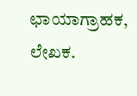ಛಾಯಾಗ್ರಾಹಕ, ಲೇಖಕ.